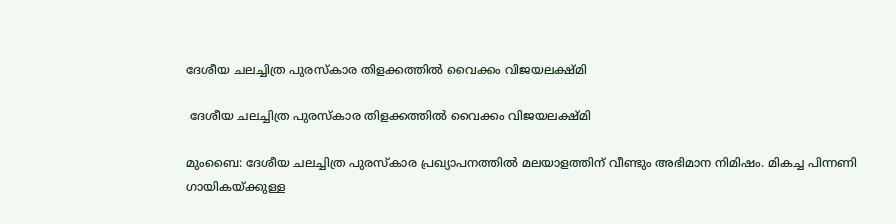ദേശീയ ചലച്ചിത്ര പുരസ്‌കാര തിളക്കത്തിൽ വൈക്കം വിജയലക്ഷ്‌മി

 ദേശീയ ചലച്ചിത്ര പുരസ്‌കാര തിളക്കത്തിൽ വൈക്കം വിജയലക്ഷ്‌മി

മുംബൈ: ദേശീയ ചലച്ചിത്ര പുരസ്‌കാര പ്രഖ്യാപനത്തിൽ മലയാളത്തിന് വീണ്ടും അഭിമാന നിമിഷം. മികച്ച പിന്നണി ഗായികയ്ക്കുള്ള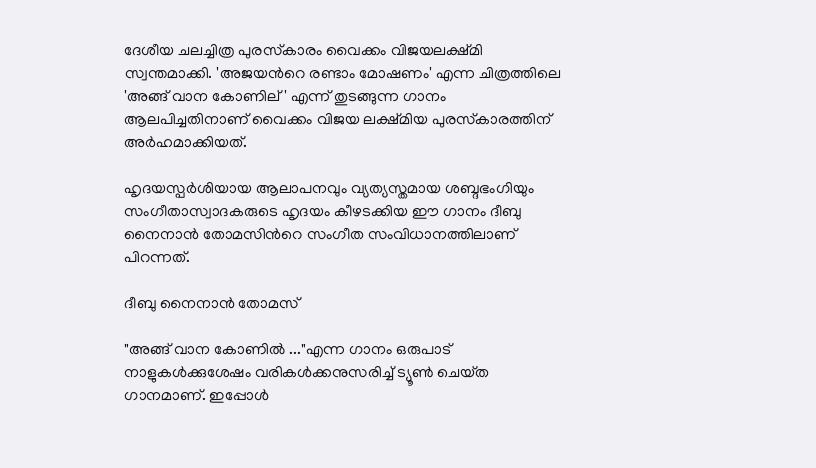ദേശീയ ചലച്ചിത്ര പുരസ്‌കാരം വൈക്കം വിജയലക്ഷ്മി സ്വന്തമാക്കി. 'അജയന്‍റെ രണ്ടാം മോഷണം' എന്ന ചിത്രത്തിലെ 'അങ്ങ് വാന കോണില്' എന്ന് തുടങ്ങുന്ന ഗാനം ആലപിച്ചതിനാണ് വൈക്കം വിജയ ലക്ഷ്മിയ പുരസ്‌കാരത്തിന് അര്‍ഹമാക്കിയത്.

ഹൃദയസ്പർശിയായ ആലാപനവും വ്യത്യസ്തമായ ശബ്ദഭംഗിയും സംഗീതാസ്വാദകരുടെ ഹൃദയം കീഴടക്കിയ ഈ ഗാനം ദീബു നൈനാൻ തോമസിന്‍റെ സംഗീത സംവിധാനത്തിലാണ് പിറന്നത്.

ദീബു നൈനാൻ തോമസ്

"അങ്ങ് വാന കോണിൽ ..."എന്ന ഗാനം ഒരുപാട് നാളുകൾക്കുശേഷം വരികൾക്കനുസരിച്ച് ട്യൂൺ ചെയ്‌ത ഗാനമാണ്. ഇപ്പോൾ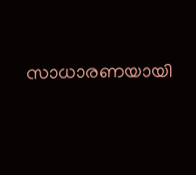സാധാരണയായി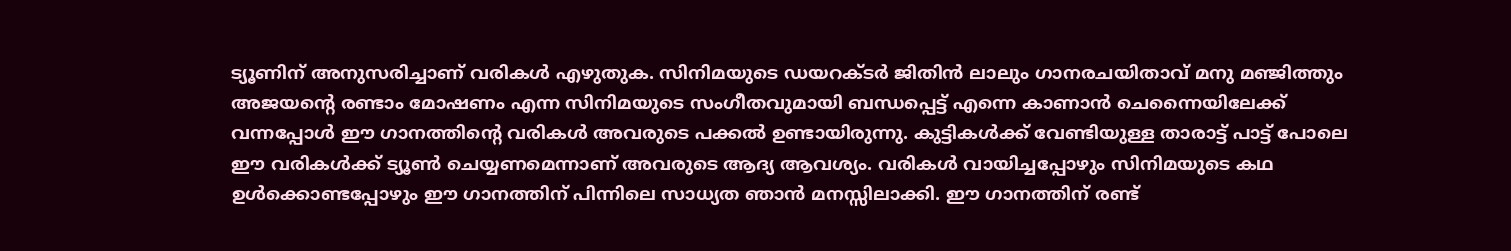ട്യൂണിന് അനുസരിച്ചാണ് വരികൾ എഴുതുക. സിനിമയുടെ ഡയറക്‌ടർ ജിതിൻ ലാലും ഗാനരചയിതാവ് മനു മഞ്ജിത്തും അജയൻ്റെ രണ്ടാം മോഷണം എന്ന സിനിമയുടെ സംഗീതവുമായി ബന്ധപ്പെട്ട് എന്നെ കാണാൻ ചെന്നൈയിലേക്ക് വന്നപ്പോൾ ഈ ഗാനത്തിൻ്റെ വരികൾ അവരുടെ പക്കൽ ഉണ്ടായിരുന്നു. കുട്ടികൾക്ക് വേണ്ടിയുള്ള താരാട്ട് പാട്ട് പോലെ ഈ വരികൾക്ക് ട്യൂൺ ചെയ്യണമെന്നാണ് അവരുടെ ആദ്യ ആവശ്യം. വരികൾ വായിച്ചപ്പോഴും സിനിമയുടെ കഥ ഉൾക്കൊണ്ടപ്പോഴും ഈ ഗാനത്തിന് പിന്നിലെ സാധ്യത ഞാൻ മനസ്സിലാക്കി. ഈ ഗാനത്തിന് രണ്ട്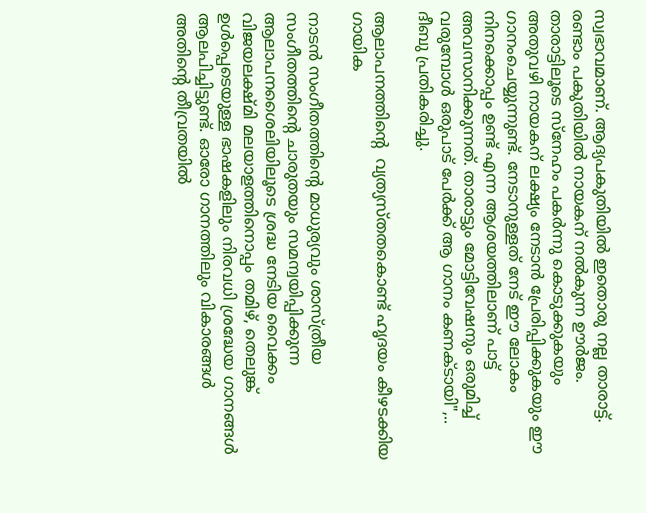സ്വഭാവമാണ്. ആദ്യപകുതിയിൽ ഇതൊരു നല്ല താരാട്ട്. രണ്ടാം പകുതിയിൽ നായകന് നൽകുന്ന ഊർജം. താരാട്ടിലൂടെ സ്നേഹം പകർന്നു കൊടുക്കുകയും അതുവഴി നായകന് ലക്ഷ്യം നേടാൻ പ്രേരിപ്പിക്കുകയും ഈ ഗാനംചെയ്യുന്നുണ്ട്. നേടാനുള്ളത് നേട് ഈ ലോകം നിനക്കൊപ്പം ഉണ്ട് എന്ന ആശയത്തിലാണ് പാട്ട് അവസാനിക്കുന്നത്. താരാട്ടും മോട്ടിവേഷനും ഒരുമിച്ച് വരുമ്പോൾ ഒരുപാട് പേർക്ക് ആ ഗാനം കണക്‌ടായി",.. ദീബു പ്രതികരിച്ചു.

ആലാപനത്തിൻ്റെ  വ്യത്യസ്തതകൊണ്ട് ഹൃദയം കീഴടക്കിയ ഗായിക

നാടൻ സംഗീതത്തിന്‍റെ മാധുര്യവും ശാസ്ത്രീയ സംഗീതത്തിന്റെ ചാരുതയും സമന്വയിപ്പിക്കുന്ന ആലാപനശൈലിയിലൂടെ ശ്രദ്ധ നേടിയ വൈക്കം വിജയലക്ഷ്മി മലയാളത്തിനൊപ്പം തമിഴ്, തെലുങ്ക് ഉൾപ്പെടെയുള്ള ഭാഷകളിലും നിരവധി ശ്രദ്ധേയ ഗാനങ്ങൾ ആലപിച്ചിട്ടുണ്ട്. ഓരോ ഗാനത്തിലും വികാരങ്ങൾ അതിന്റെ തീവ്രതയിൽ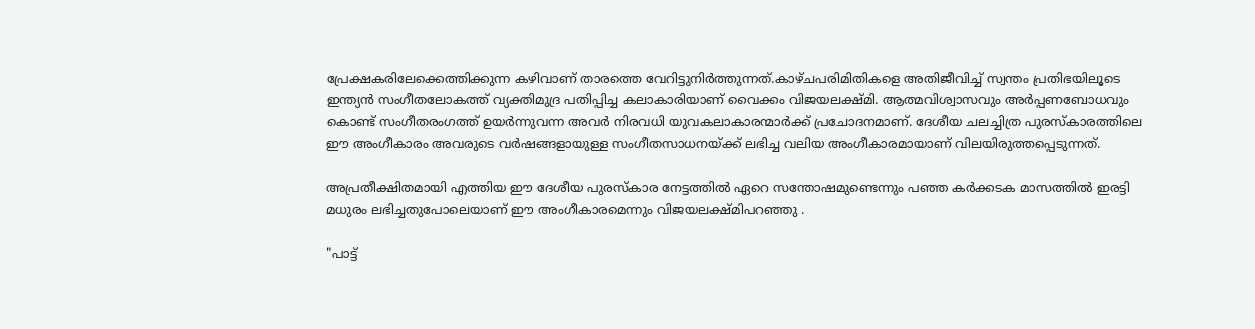പ്രേക്ഷകരിലേക്കെത്തിക്കുന്ന കഴിവാണ് താരത്തെ വേറിട്ടുനിർത്തുന്നത്.കാഴ്ചപരിമിതികളെ അതിജീവിച്ച് സ്വന്തം പ്രതിഭയിലൂടെ ഇന്ത്യൻ സംഗീതലോകത്ത് വ്യക്തിമുദ്ര പതിപ്പിച്ച കലാകാരിയാണ് വൈക്കം വിജയലക്ഷ്മി. ആത്മവിശ്വാസവും അർപ്പണബോധവും കൊണ്ട് സംഗീതരംഗത്ത് ഉയർന്നുവന്ന അവർ നിരവധി യുവകലാകാരന്മാർക്ക് പ്രചോദനമാണ്. ദേശീയ ചലച്ചിത്ര പുരസ്‌കാരത്തിലെ ഈ അംഗീകാരം അവരുടെ വർഷങ്ങളായുള്ള സംഗീതസാധനയ്ക്ക് ലഭിച്ച വലിയ അംഗീകാരമായാണ് വിലയിരുത്തപ്പെടുന്നത്.

അപ്രതീക്ഷിതമായി എത്തിയ ഈ ദേശീയ പുരസ്കാര നേട്ടത്തിൽ ഏറെ സന്തോഷമുണ്ടെന്നും പഞ്ഞ കർക്കടക മാസത്തിൽ ഇരട്ടി മധുരം ലഭിച്ചതുപോലെയാണ് ഈ അംഗീകാരമെന്നും വിജയലക്ഷ്മിപറഞ്ഞു .

"പാട്ട്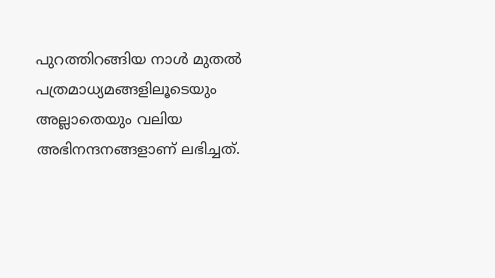പുറത്തിറങ്ങിയ നാൾ മുതൽ പത്രമാധ്യമങ്ങളിലൂടെയും അല്ലാതെയും വലിയ അഭിനന്ദനങ്ങളാണ് ലഭിച്ചത്.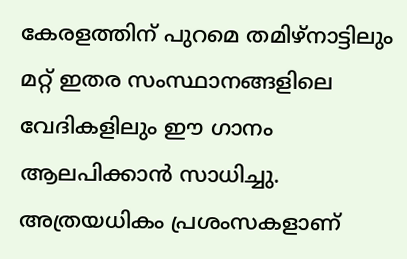കേരളത്തിന് പുറമെ തമിഴ്നാട്ടിലും മറ്റ് ഇതര സംസ്ഥാനങ്ങളിലെ വേദികളിലും ഈ ഗാനം ആലപിക്കാൻ സാധിച്ചു. അത്രയധികം പ്രശംസകളാണ്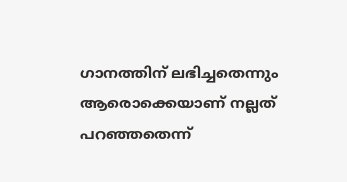ഗാനത്തിന് ലഭിച്ചതെന്നും ആരൊക്കെയാണ് നല്ലത് പറഞ്ഞതെന്ന്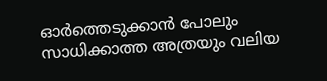ഓർത്തെടുക്കാൻ പോലും സാധിക്കാത്ത അത്രയും വലിയ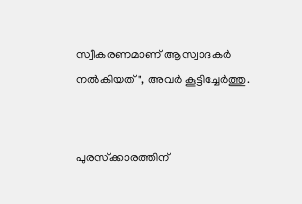സ്വീകരണമാണ് ആസ്വാദകർ നൽകിയത്", അവർ കൂട്ടിച്ചേർത്തു.


പുരസ്‌ക്കാരത്തിന്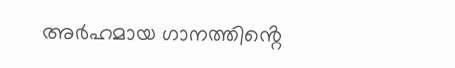അർഹമായ ഗാനത്തിൻ്റെ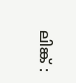ലിങ്ക് :